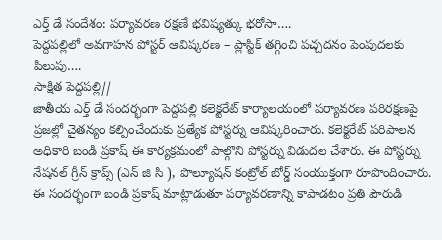ఎర్త్ డే సందేశం: పర్యావరణ రక్షణే భవిష్యత్కు భరోసా….
పెద్దపల్లిలో అవగాహన పోస్టర్ ఆవిష్కరణ – ప్లాస్టిక్ తగ్గించి పచ్చదనం పెంపుదలకు పిలుపు….
సాక్షిత పెద్దపల్లి//
జాతీయ ఎర్త్ డే సందర్భంగా పెద్దపల్లి కలెక్టరేట్ కార్యాలయంలో పర్యావరణ పరిరక్షణపై ప్రజల్లో చైతన్యం కల్పించేందుకు ప్రత్యేక పోస్టర్ను ఆవిష్కరించారు. కలెక్టరేట్ పరిపాలన అధికారి బండి ప్రకాష్ ఈ కార్యక్రమంలో పాల్గొని పోస్టర్ను విడుదల చేశారు. ఈ పోస్టర్ను నేషనల్ గ్రీన్ క్రాప్స్ (ఎన్ జి సి ), పొల్యూషన్ కంట్రోల్ బోర్డ్ సంయుక్తంగా రూపొందించారు.
ఈ సందర్భంగా బండి ప్రకాష్ మాట్లాడుతూ పర్యావరణాన్ని కాపాడటం ప్రతి పౌరుడి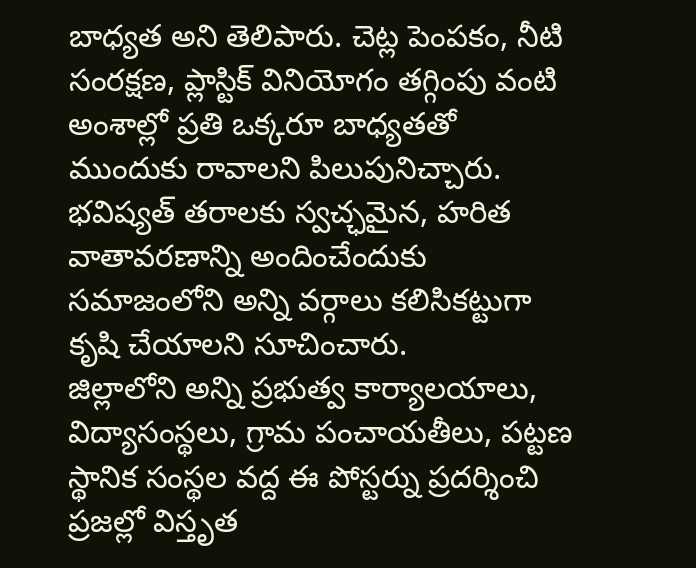బాధ్యత అని తెలిపారు. చెట్ల పెంపకం, నీటి సంరక్షణ, ప్లాస్టిక్ వినియోగం తగ్గింపు వంటి అంశాల్లో ప్రతి ఒక్కరూ బాధ్యతతో ముందుకు రావాలని పిలుపునిచ్చారు. భవిష్యత్ తరాలకు స్వచ్ఛమైన, హరిత వాతావరణాన్ని అందించేందుకు సమాజంలోని అన్ని వర్గాలు కలిసికట్టుగా కృషి చేయాలని సూచించారు.
జిల్లాలోని అన్ని ప్రభుత్వ కార్యాలయాలు, విద్యాసంస్థలు, గ్రామ పంచాయతీలు, పట్టణ స్థానిక సంస్థల వద్ద ఈ పోస్టర్ను ప్రదర్శించి ప్రజల్లో విస్తృత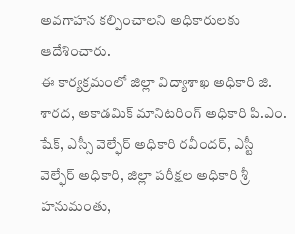అవగాహన కల్పించాలని అధికారులకు ఆదేశించారు.
ఈ కార్యక్రమంలో జిల్లా విద్యాశాఖ అధికారి జి. శారద, అకాడమిక్ మానిటరింగ్ అధికారి పి.ఎం. షేక్, ఎస్సీ వెల్ఫేర్ అధికారి రవీందర్, ఎస్టీ వెల్ఫేర్ అధికారి, జిల్లా పరీక్షల అధికారి శ్రీ హనుమంతు,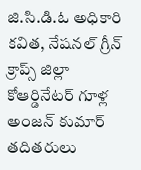జి.సి.డి.ఓ అధికారి కవిత, నేషనల్ గ్రీన్ క్రాప్స్ జిల్లా కోఆర్డినేటర్ గూళ్ల అంజన్ కుమార్ తదితరులు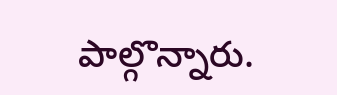పాల్గొన్నారు.